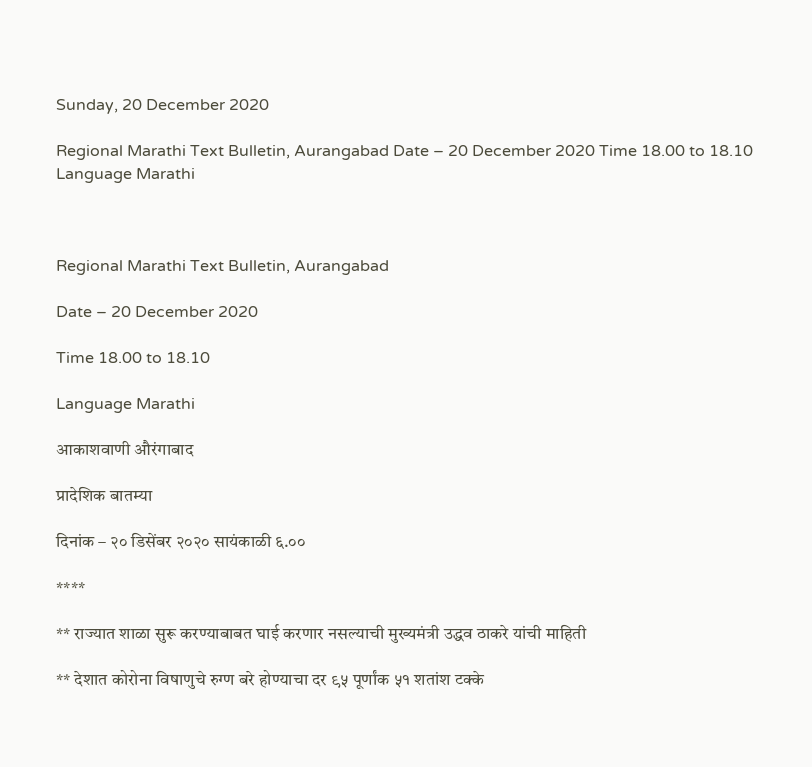Sunday, 20 December 2020

Regional Marathi Text Bulletin, Aurangabad Date – 20 December 2020 Time 18.00 to 18.10 Language Marathi



Regional Marathi Text Bulletin, Aurangabad

Date – 20 December 2020

Time 18.00 to 18.10

Language Marathi

आकाशवाणी औरंगाबाद

प्रादेशिक बातम्या

दिनांक – २० डिसेंबर २०२० सायंकाळी ६.००

****

** राज्यात शाळा सुरू करण्याबाबत घाई करणार नसल्याची मुख्यमंत्री उद्धव ठाकरे यांची माहिती

** देशात कोरोना विषाणुचे रुग्ण बरे होण्याचा दर ९५ पूर्णांक ५१ शतांश टक्के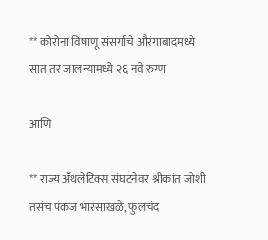** कोरोना विषाणू संसर्गाचे औरंगाबादमध्ये सात तर जालन्यामध्ये २६ नवे रुग्ण

आणि

** राज्य ॲथलेटिक्स संघटनेवर श्रीकांत जोशी तसंच पंकज भारसाखळे, फुलचंद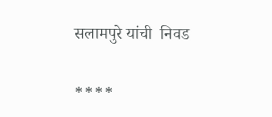सलामपुरे यांची  निवड

****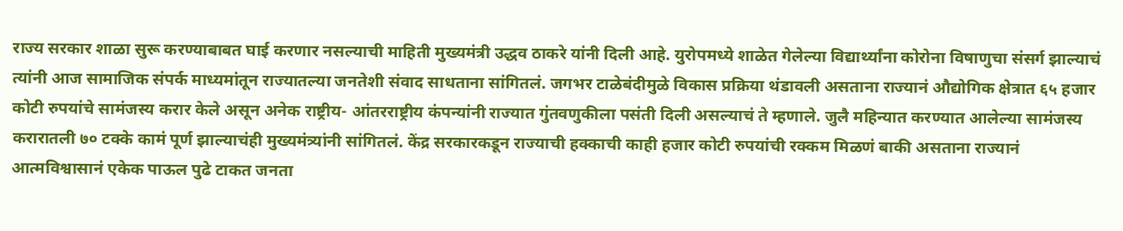राज्य सरकार शाळा सुरू करण्याबाबत घाई करणार नसल्याची माहिती मुख्यमंत्री उद्धव ठाकरे यांनी दिली आहे. युरोपमध्ये शाळेत गेलेल्या विद्यार्थ्यांना कोरोना विषाणुचा संसर्ग झाल्याचं त्यांनी आज सामाजिक संपर्क माध्यमांतून राज्यातल्या जनतेशी संवाद साधताना सांगितलं. जगभर टाळेबंदीमुळे विकास प्रक्रिया थंडावली असताना राज्यानं औद्योगिक क्षेत्रात ६५ हजार कोटी रुपयांचे सामंजस्य करार केले असून अनेक राष्ट्रीय- आंतरराष्ट्रीय कंपन्यांनी राज्यात गुंतवणुकीला पसंती दिली असल्याचं ते म्हणाले. जुलै महिन्यात करण्यात आलेल्या सामंजस्य करारातली ७० टक्के कामं पूर्ण झाल्याचंही मुख्यमंत्र्यांनी सांगितलं. केंद्र सरकारकडून राज्याची हक्काची काही हजार कोटी रुपयांची रक्कम मिळणं बाकी असताना राज्यानं आत्मविश्वासानं एकेक पाऊल पुढे टाकत जनता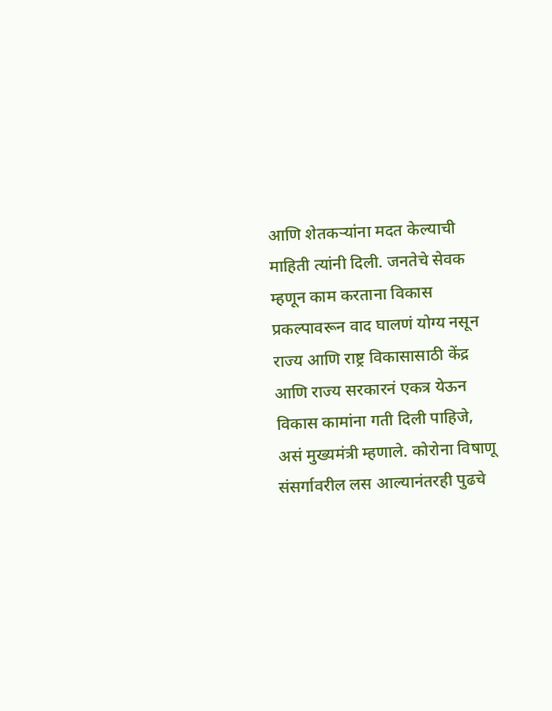आणि शेतकऱ्यांना मदत केल्याची माहिती त्यांनी दिली. जनतेचे सेवक म्हणून काम करताना विकास प्रकल्पावरून वाद घालणं योग्य नसून राज्य आणि राष्ट्र विकासासाठी केंद्र आणि राज्य सरकारनं एकत्र येऊन विकास कामांना गती दिली पाहिजे, असं मुख्यमंत्री म्हणाले. कोरोना विषाणू संसर्गावरील लस आल्यानंतरही पुढचे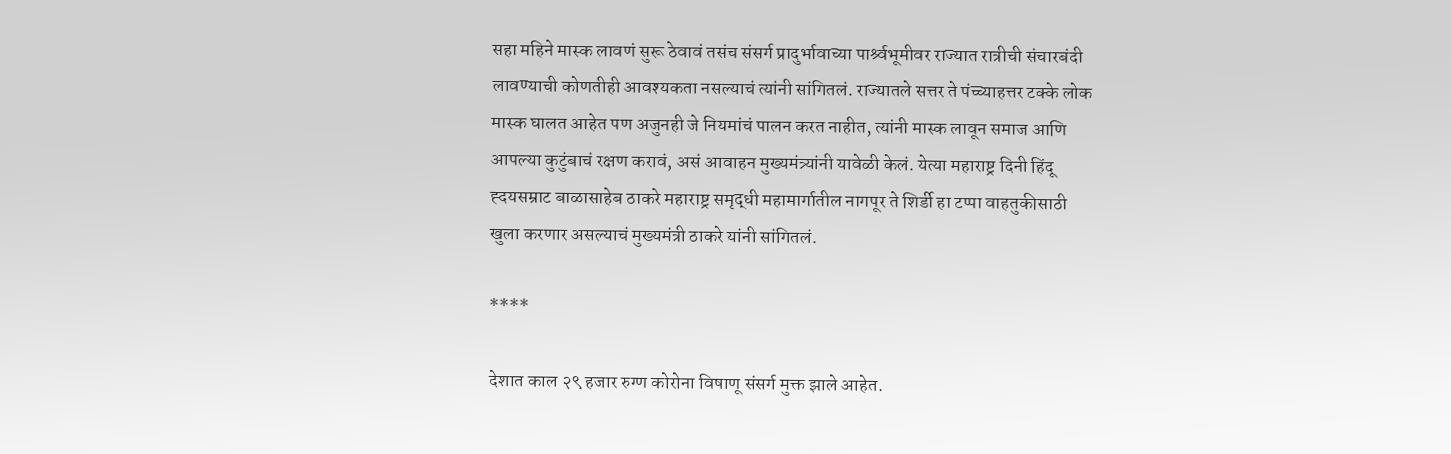सहा महिने मास्क लावणं सुरू ठेवावं तसंच संसर्ग प्रादुर्भावाच्या पार्श्र्वभूमीवर राज्यात रात्रीची संचारबंदी लावण्याची कोणतीही आवश्यकता नसल्याचं त्यांनी सांगितलं. राज्यातले सत्तर ते पंच्च्याहत्तर टक्के लोक मास्क घालत आहेत पण अजुनही जे नियमांचं पालन करत नाहीत, त्यांनी मास्क लावून समाज आणि आपल्या कुटुंबाचं रक्षण करावं, असं आवाहन मुख्यमंत्र्यांनी यावेळी केलं. येत्या महाराष्ट्र दिनी हिंदू ह्दयसम्राट बाळासाहेब ठाकरे महाराष्ट्र समृद्धी महामार्गातील नागपूर ते शिर्डी हा टप्पा वाहतुकीसाठी खुला करणार असल्याचं मुख्यमंत्री ठाकरे यांनी सांगितलं.

****

देशात काल २९ हजार रुग्ण कोरोना विषाणू संसर्ग मुक्त झाले आहेत.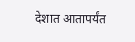देशात आतापर्यंत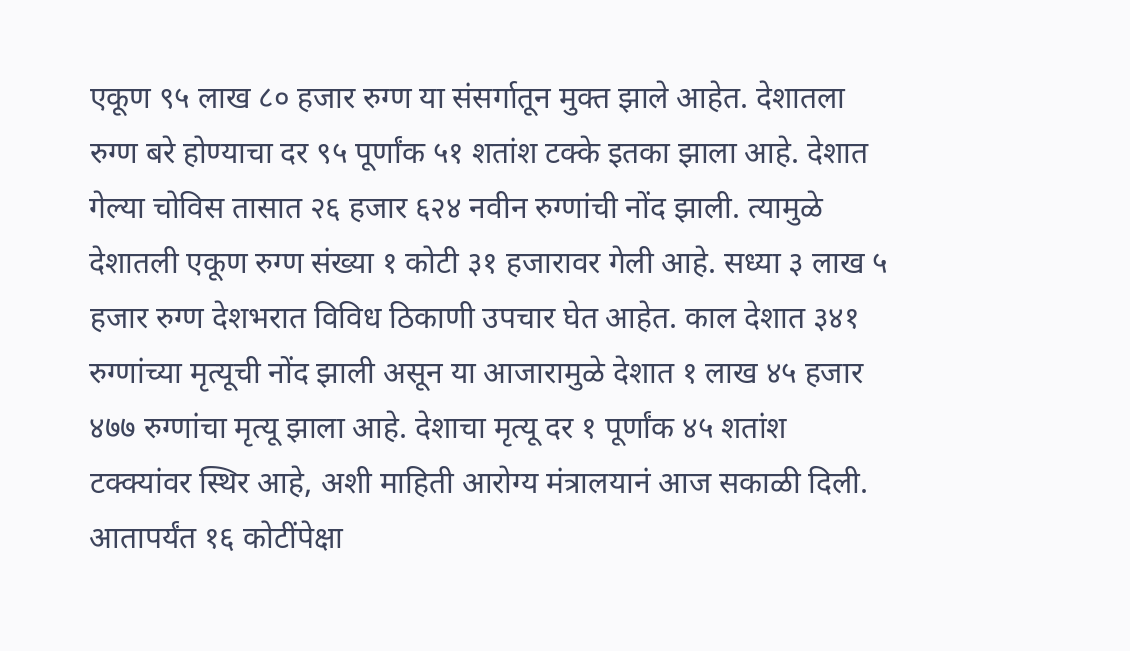एकूण ९५ लाख ८० हजार रुग्ण या संसर्गातून मुक्त झाले आहेत. देशातला रुग्ण बरे होण्याचा दर ९५ पूर्णांक ५१ शतांश टक्के इतका झाला आहे. देशात गेल्या चोविस तासात २६ हजार ६२४ नवीन रुग्णांची नोंद झाली. त्यामुळे देशातली एकूण रुग्ण संख्या १ कोटी ३१ हजारावर गेली आहे. सध्या ३ लाख ५ हजार रुग्ण देशभरात विविध ठिकाणी उपचार घेत आहेत. काल देशात ३४१ रुग्णांच्या मृत्यूची नोंद झाली असून या आजारामुळे देशात १ लाख ४५ हजार ४७७ रुग्णांचा मृत्यू झाला आहे. देशाचा मृत्यू दर १ पूर्णांक ४५ शतांश टक्क्यांवर स्थिर आहे, अशी माहिती आरोग्य मंत्रालयानं आज सकाळी दिली. आतापर्यंत १६ कोटींपेक्षा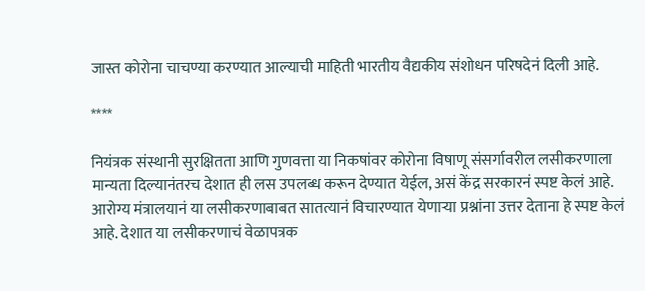जास्त कोरोना चाचण्या करण्यात आल्याची माहिती भारतीय वैद्यकीय संशोधन परिषदेनं दिली आहे.

****

नियंत्रक संस्थानी सुरक्षितता आणि गुणवत्ता या निकषांवर कोरोना विषाणू संसर्गावरील लसीकरणाला  मान्यता दिल्यानंतरच देशात ही लस उपलब्ध करून देण्यात येईल, असं केंद्र सरकारनं स्पष्ट केलं आहे. आरोग्य मंत्रालयानं या लसीकरणाबाबत सातत्यानं विचारण्यात येणाऱ्या प्रश्नांना उत्तर देताना हे स्पष्ट केलं आहे. देशात या लसीकरणाचं वेळापत्रक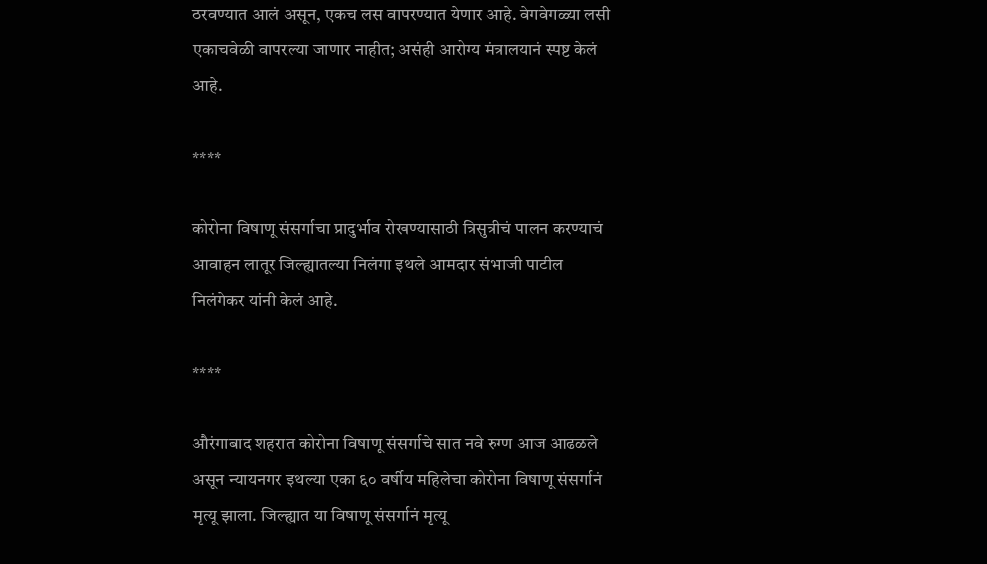ठरवण्यात आलं असून, एकच लस वापरण्यात येणार आहे. वेगवेगळ्या लसी एकाचवेळी वापरल्या जाणार नाहीत; असंही आरोग्य मंत्रालयानं स्पष्ट केलं आहे.

****

कोरोना विषाणू संसर्गाचा प्रादुर्भाव रोखण्यासाठी त्रिसुत्रीचं पालन करण्याचं आवाहन लातूर जिल्ह्यातल्या निलंगा इथले आमदार संभाजी पाटील निलंगेकर यांनी केलं आहे.

****

औरंगाबाद शहरात कोरोना विषाणू संसर्गाचे सात नवे रुग्ण आज आढळले असून न्यायनगर इथल्या एका ६० वर्षीय महिलेचा कोरोना विषाणू संसर्गानं मृत्यू झाला. जिल्ह्यात या विषाणू संसर्गानं मृत्यू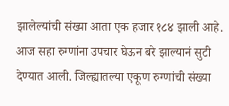झालेल्यांची संख्या आता एक हजार १८४ झाली आहे. आज सहा रुग्णांना उपचार घेऊन बरे झाल्यानं सुटी देण्यात आली. जिल्ह्यातल्या एकूण रुग्णांची संख्या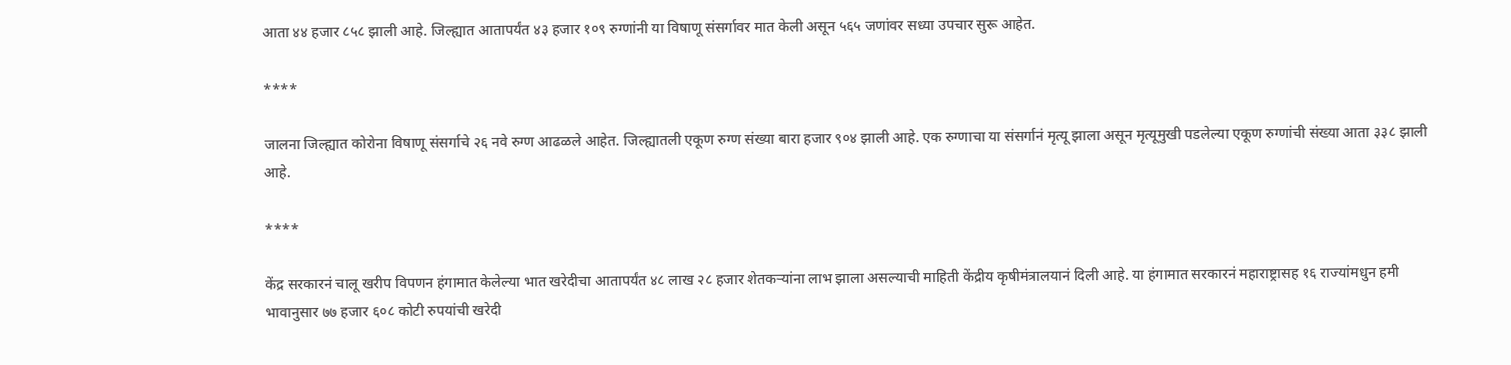आता ४४ हजार ८५८ झाली आहे. जिल्ह्यात आतापर्यंत ४३ हजार १०९ रुग्णांनी या विषाणू संसर्गावर मात केली असून ५६५ जणांवर सध्या उपचार सुरू आहेत.

****

जालना जिल्ह्यात कोरोना विषाणू संसर्गाचे २६ नवे रुग्ण आढळले आहेत. जिल्ह्यातली एकूण रुग्ण संख्या बारा हजार ९०४ झाली आहे. एक रुग्णाचा या संसर्गानं मृत्यू झाला असून मृत्यूमुखी पडलेल्या एकूण रुग्णांची संख्या आता ३३८ झाली आहे.

****

केंद्र सरकारनं चालू खरीप विपणन हंगामात केलेल्या भात खरेदीचा आतापर्यंत ४८ लाख २८ हजार शेतकऱ्यांना लाभ झाला असल्याची माहिती केंद्रीय कृषीमंत्रालयानं दिली आहे. या हंगामात सरकारनं महाराष्ट्रासह १६ राज्यांमधुन हमी भावानुसार ७७ हजार ६०८ कोटी रुपयांची खरेदी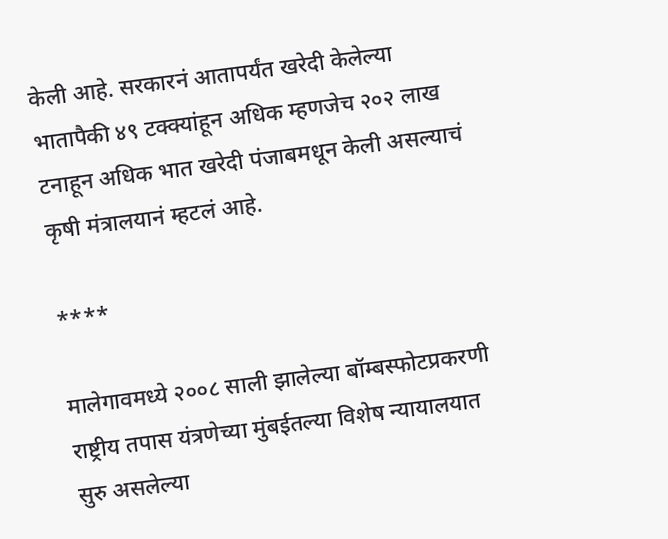केली आहे. सरकारनं आतापर्यंत खरेदी केलेल्या भातापैकी ४९ टक्क्यांहून अधिक म्हणजेच २०२ लाख टनाहून अधिक भात खरेदी पंजाबमधून केली असल्याचं कृषी मंत्रालयानं म्हटलं आहे.

****

मालेगावमध्ये २००८ साली झालेल्या बॉम्बस्फोटप्रकरणी राष्ट्रीय तपास यंत्रणेच्या मुंबईतल्या विशेष न्यायालयात सुरु असलेल्या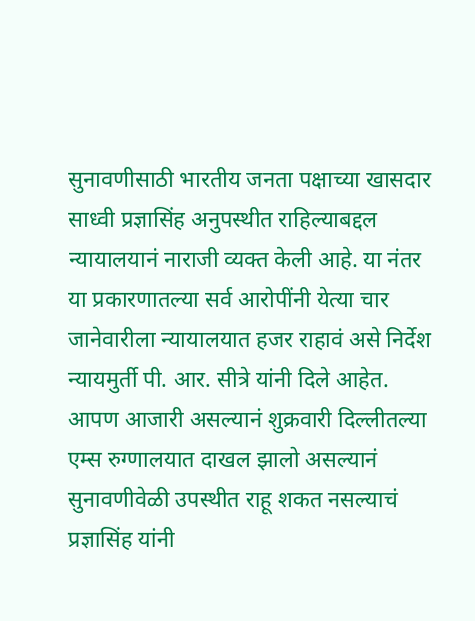सुनावणीसाठी भारतीय जनता पक्षाच्या खासदार साध्वी प्रज्ञासिंह अनुपस्थीत राहिल्याबद्दल न्यायालयानं नाराजी व्यक्त केली आहे. या नंतर या प्रकारणातल्या सर्व आरोपींनी येत्या चार जानेवारीला न्यायालयात हजर राहावं असे निर्देश न्यायमुर्ती पी. आर. सीत्रे यांनी दिले आहेत. आपण आजारी असल्यानं शुक्रवारी दिल्लीतल्या एम्स रुग्णालयात दाखल झालो असल्यानं सुनावणीवेळी उपस्थीत राहू शकत नसल्याचं प्रज्ञासिंह यांनी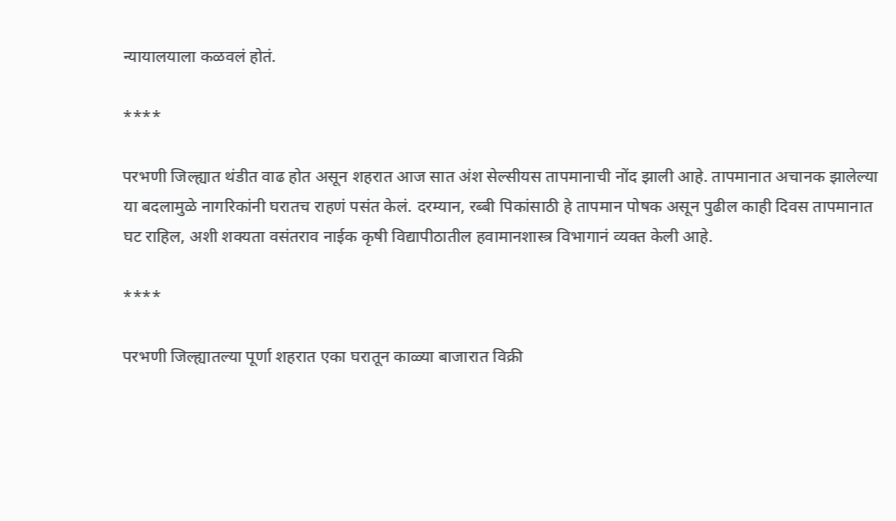न्यायालयाला कळवलं होतं.

****

परभणी जिल्ह्यात थंडीत वाढ होत असून शहरात आज सात अंश सेल्सीयस तापमानाची नोंद झाली आहे. तापमानात अचानक झालेल्या या बदलामुळे नागरिकांनी घरातच राहणं पसंत केलं. दरम्यान, रब्बी पिकांसाठी हे तापमान पोषक असून पुढील काही दिवस तापमानात घट राहिल, अशी शक्यता वसंतराव नाईक कृषी विद्यापीठातील हवामानशास्त्र विभागानं व्यक्त केली आहे.

****

परभणी जिल्ह्यातल्या पूर्णा शहरात एका घरातून काळ्या बाजारात विक्री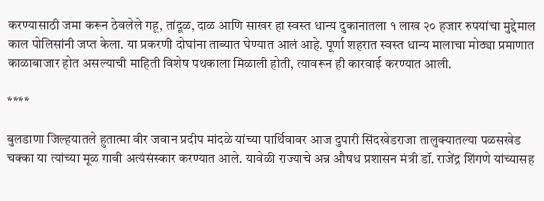करण्यासाठी जमा करून ठेवलेले गहू, तांदूळ, दाळ आणि साखर हा स्वस्त धान्य दुकानातला १ लाख २० हजार रुपयांचा मुद्देमाल काल पोलिसांनी जप्त केला. या प्रकरणी दोघांना ताब्यात घेण्यात आलं आहे. पूर्णा शहरात स्वस्त धान्य मालाचा मोठ्या प्रमाणात काळाबाजार होत असल्याची माहिती विशेष पथकाला मिळाली होती, त्यावरून ही कारवाई करण्यात आली.

****

बुलडाणा जिल्हयातले हुतात्मा वीर जवान प्रदीप मांदळे यांच्या पार्थिवावर आज दुपारी सिंदखेडराजा तालुक्यातल्या पळसखेड चक्का या त्यांच्या मूळ गावी अत्यंसंस्कार करण्यात आले. यावेळी राज्याचे अन्न औषध प्रशासन मंत्री डॉ. राजेंद्र शिंगणे यांच्यासह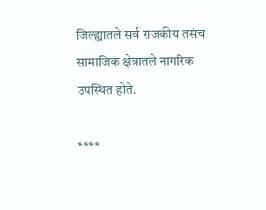जिल्ह्यातले सर्व राजकीय तसंच सामाजिक क्षेत्रातले नागरिक उपस्थित होते.

****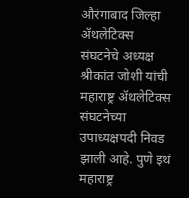औरंगाबाद जिल्हा ॲथलेटिक्स संघटनेचे अध्यक्ष श्रीकांत जोशी यांची महाराष्ट्र ॲथलेटिक्स संघटनेच्या उपाध्यक्षपदी निवड झाली आहे. पुणे इथं महाराष्ट्र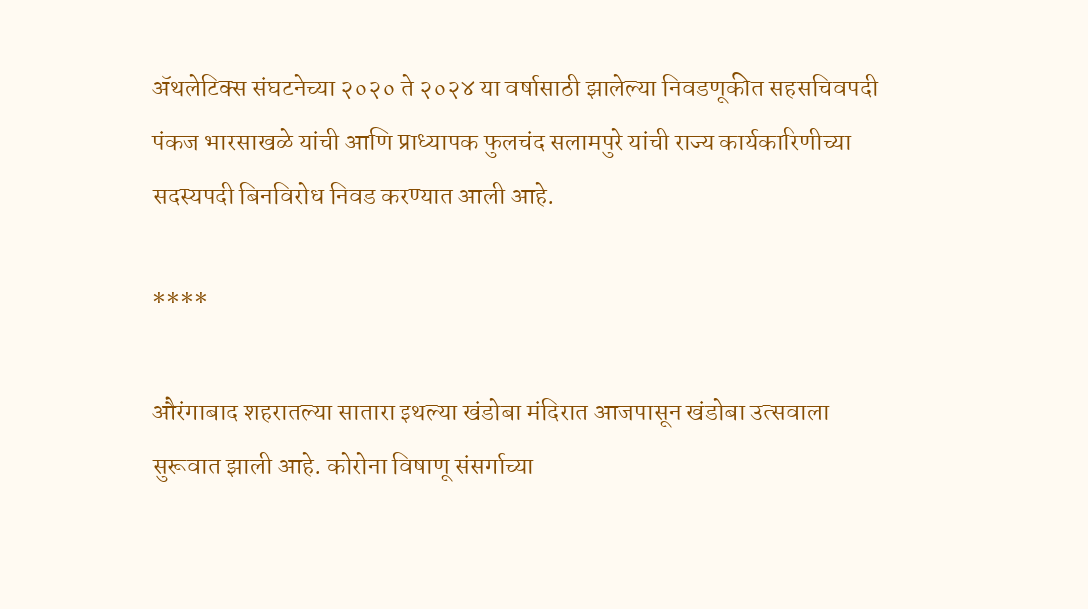ॲथलेटिक्स संघटनेच्या २०२० ते २०२४ या वर्षासाठी झालेल्या निवडणूकीत सहसचिवपदी  पंकज भारसाखळे यांची आणि प्राध्यापक फुलचंद सलामपुरे यांची राज्य कार्यकारिणीच्या सदस्यपदी बिनविरोध निवड करण्यात आली आहे.

****

औरंगाबाद शहरातल्या सातारा इथल्या खंडोबा मंदिरात आजपासून खंडोबा उत्सवाला सुरूवात झाली आहे. कोरोना विषाणू संसर्गाच्या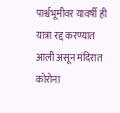पार्श्वभूमीवर यावर्षी ही यात्रा रद्द करण्यात आली असून मंदिरात कोरोना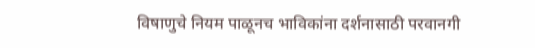विषाणुचे नियम पाळूनच भाविकांना दर्शनासाठी परवानगी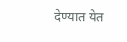देण्यात येत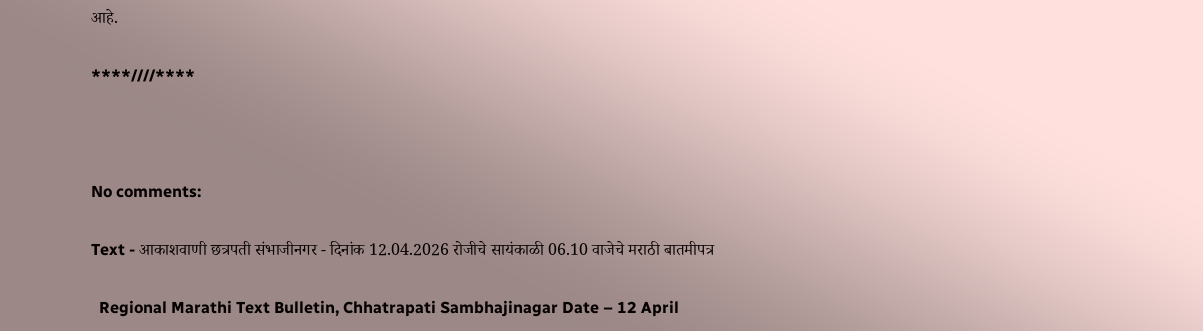आहे.

****////****



No comments:

Text - आकाशवाणी छत्रपती संभाजीनगर - दिनांक 12.04.2026 रोजीचे सायंकाळी 06.10 वाजेचे मराठी बातमीपत्र

  Regional Marathi Text Bulletin, Chhatrapati Sambhajinagar Date – 12 April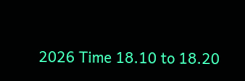2026 Time 18.10 to 18.20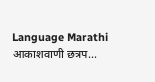Language Marathi आकाशवाणी छत्रप...